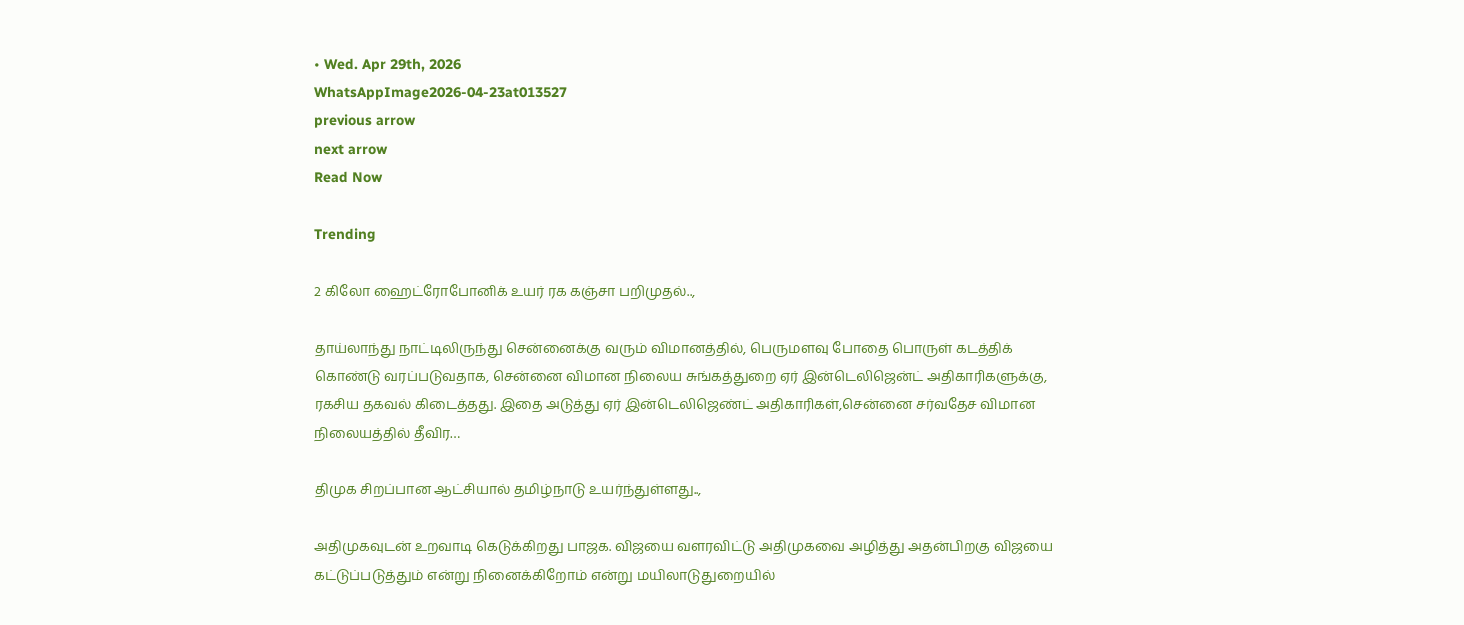• Wed. Apr 29th, 2026
WhatsAppImage2026-04-23at013527
previous arrow
next arrow
Read Now

Trending

2 கிலோ ஹைட்ரோபோனிக் உயர் ரக கஞ்சா பறிமுதல்..,

தாய்லாந்து நாட்டிலிருந்து சென்னைக்கு வரும் விமானத்தில், பெருமளவு போதை பொருள் கடத்திக் கொண்டு வரப்படுவதாக, சென்னை விமான நிலைய சுங்கத்துறை ஏர் இன்டெலிஜென்ட் அதிகாரிகளுக்கு, ரகசிய தகவல் கிடைத்தது. இதை அடுத்து ஏர் இன்டெலிஜெண்ட் அதிகாரிகள்,சென்னை சர்வதேச விமான நிலையத்தில் தீவிர…

திமுக சிறப்பான ஆட்சியால் தமிழ்நாடு உயர்ந்துள்ளது..,

அதிமுகவுடன் உறவாடி கெடுக்கிறது பாஜக. விஜயை வளரவிட்டு அதிமுகவை அழித்து அதன்பிறகு விஜயை கட்டுப்படுத்தும் என்று நினைக்கிறோம் என்று மயிலாடுதுறையில்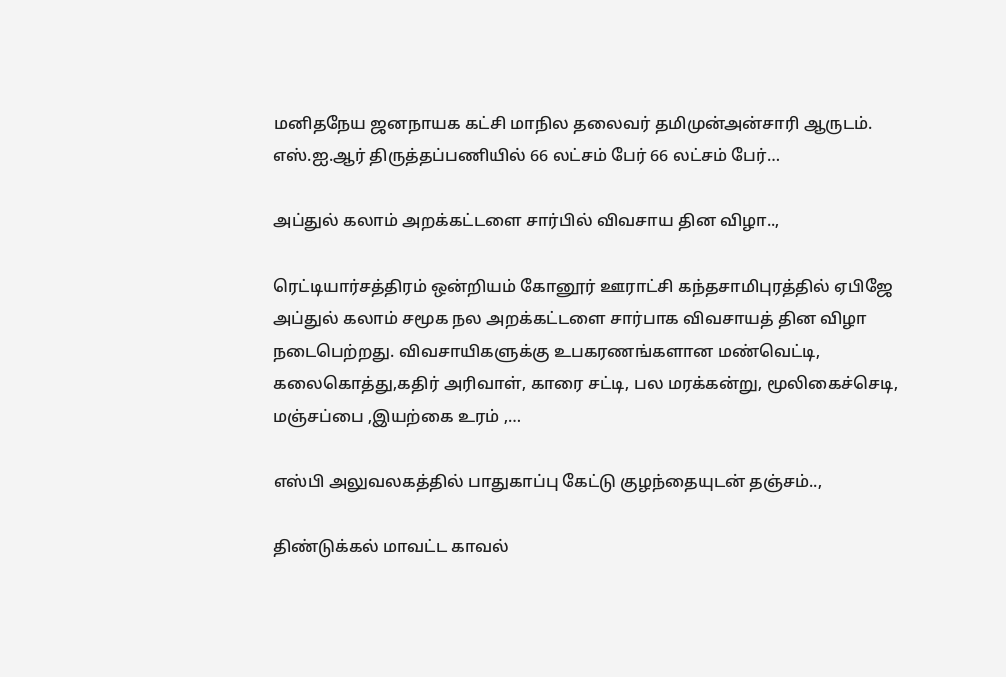மனிதநேய ஜனநாயக கட்சி மாநில தலைவர் தமிமுன்அன்சாரி ஆருடம். எஸ்.ஐ.ஆர் திருத்தப்பணியில் 66 லட்சம் பேர் 66 லட்சம் பேர்…

அப்துல் கலாம் அறக்கட்டளை சார்பில் விவசாய தின விழா..,

ரெட்டியார்சத்திரம் ஒன்றியம் கோனூர் ஊராட்சி கந்தசாமிபுரத்தில் ஏபிஜே அப்துல் கலாம் சமூக நல அறக்கட்டளை சார்பாக விவசாயத் தின விழா நடைபெற்றது. விவசாயிகளுக்கு உபகரணங்களான மண்வெட்டி, கலைகொத்து,கதிர் அரிவாள், காரை சட்டி, பல மரக்கன்று, மூலிகைச்செடி, மஞ்சப்பை ,இயற்கை உரம் ,…

எஸ்பி அலுவலகத்தில் பாதுகாப்பு கேட்டு குழந்தையுடன் தஞ்சம்..,

திண்டுக்கல் மாவட்ட காவல்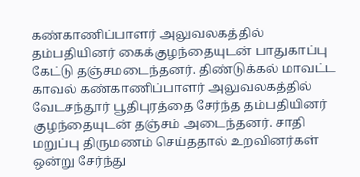கண்காணிப்பாளர் அலுவலகத்தில் தம்பதியினர் கைக்குழந்தையுடன் பாதுகாப்பு கேட்டு தஞ்சமடைந்தனர். திண்டுக்கல் மாவட்ட காவல் கண்காணிப்பாளர் அலுவலகத்தில் வேடசந்தூர் பூதிபுரத்தை சேர்ந்த தம்பதியினர் குழந்தையுடன் தஞ்சம் அடைந்தனர். சாதி மறுப்பு திருமணம் செய்ததால் உறவினர்கள் ஒன்று சேர்ந்து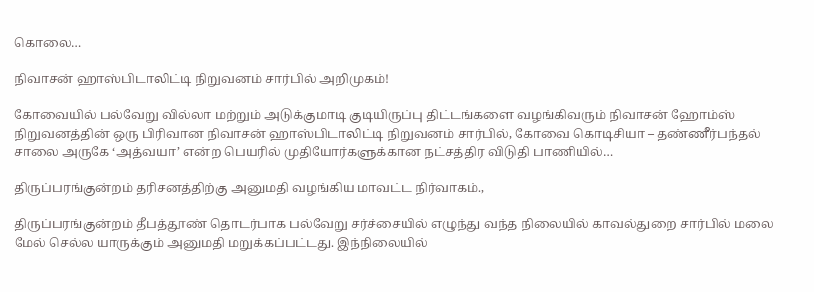கொலை…

நிவாசன் ஹாஸ்பிடாலிட்டி நிறுவனம் சார்பில் அறிமுகம்!

கோவையில் பல்வேறு வில்லா மற்றும் அடுக்குமாடி குடியிருப்பு திட்டங்களை வழங்கிவரும் நிவாசன் ஹோம்ஸ் நிறுவனத்தின் ஒரு பிரிவான நிவாசன் ஹாஸ்பிடாலிட்டி நிறுவனம் சார்பில், கோவை கொடிசியா – தண்ணீர்பந்தல் சாலை அருகே ‘அத்வயா’ என்ற பெயரில் முதியோர்களுக்கான நட்சத்திர விடுதி பாணியில்…

திருப்பரங்குன்றம் தரிசனத்திற்கு அனுமதி வழங்கிய மாவட்ட நிர்வாகம்.,

திருப்பரங்குன்றம் தீபத்தூண் தொடர்பாக பல்வேறு சர்ச்சையில் எழுந்து வந்த நிலையில் காவல்துறை சார்பில் மலை மேல் செல்ல யாருக்கும் அனுமதி மறுக்கப்பட்டது. இந்நிலையில்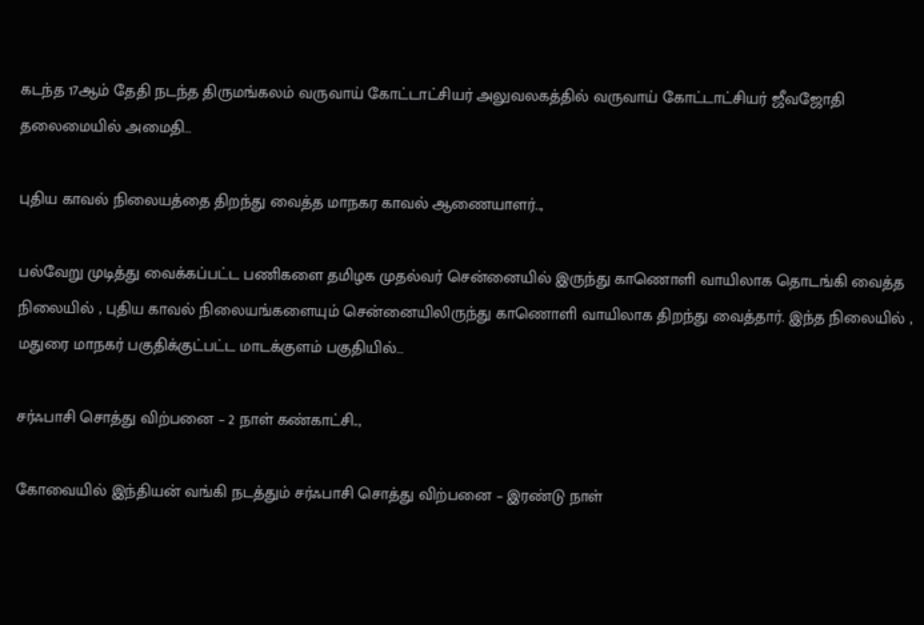கடந்த 17ஆம் தேதி நடந்த திருமங்கலம் வருவாய் கோட்டாட்சியர் அலுவலகத்தில் வருவாய் கோட்டாட்சியர் ஜீவஜோதி தலைமையில் அமைதி…

புதிய காவல் நிலையத்தை திறந்து வைத்த மாநகர காவல் ஆணையாளர்..,

பல்வேறு முடித்து வைக்கப்பட்ட பணிகளை தமிழக முதல்வர் சென்னையில் இருந்து காணொளி வாயிலாக தொடங்கி வைத்த நிலையில் , புதிய காவல் நிலையங்களையும் சென்னையிலிருந்து காணொளி வாயிலாக திறந்து வைத்தார். இந்த நிலையில் , மதுரை மாநகர் பகுதிக்குட்பட்ட மாடக்குளம் பகுதியில்…

சர்ஃபாசி சொத்து விற்பனை – 2 நாள் கண்காட்சி..,

கோவையில் இந்தியன் வங்கி நடத்தும் சர்ஃபாசி சொத்து விற்பனை – இரண்டு நாள்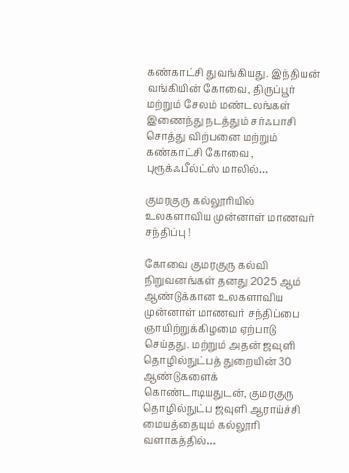கண்காட்சி துவங்கியது. இந்தியன் வங்கியின் கோவை, திருப்பூர் மற்றும் சேலம் மண்டலங்கள் இணைந்து நடத்தும் சர்ஃபாசி சொத்து விற்பனை மற்றும் கண்காட்சி கோவை , புரூக்ஃபீல்ட்ஸ் மாலில்…

குமரகுரு கல்லூரியில் உலகளாவிய முன்னாள் மாணவர் சந்திப்பு !

கோவை குமரகுரு கல்வி நிறுவனங்கள் தனது 2025 ஆம் ஆண்டுக்கான உலகளாவிய முன்னாள் மாணவர் சந்திப்பை ஞாயிற்றுக்கிழமை ஏற்பாடு செய்தது. மற்றும் அதன் ஜவுளி தொழில்நுட்பத் துறையின் 30 ஆண்டுகளைக் கொண்டாடியதுடன், குமரகுரு தொழில்நுட்ப ஜவுளி ஆராய்ச்சி மையத்தையும் கல்லூரி வளாகத்தில்…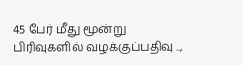45 பேர் மீது மூன்று பிரிவுகளில் வழக்குப்பதிவு ..,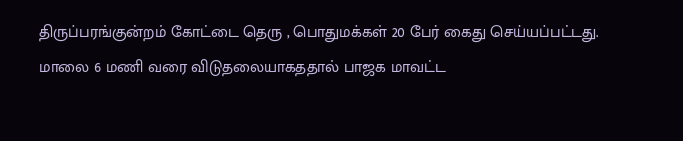திருப்பரங்குன்றம் கோட்டை தெரு , பொதுமக்கள் 20 பேர் கைது செய்யப்பட்டது. மாலை 6 மணி வரை விடுதலையாகததால் பாஜக மாவட்ட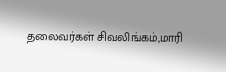தலைவர்கள் சிவலிங்கம்,மாரி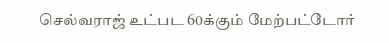செல்வராஜ் உட்பட 60க்கும் மேற்பட்டோர்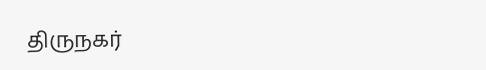திருநகர்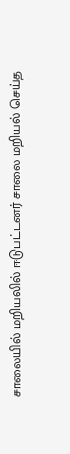சாலையில் மறியலில் ஈடுபட்டனர் சாலை மறியல் செய்த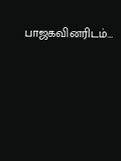பாஜகவினரிடம்…